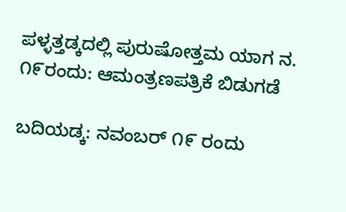ಪಳ್ಳತ್ತಡ್ಕದಲ್ಲಿ ಪುರುಷೋತ್ತಮ ಯಾಗ ನ. ೧೯ರಂದು: ಆಮಂತ್ರಣಪತ್ರಿಕೆ ಬಿಡುಗಡೆ

ಬದಿಯಡ್ಕ: ನವಂಬರ್ ೧೯ ರಂದು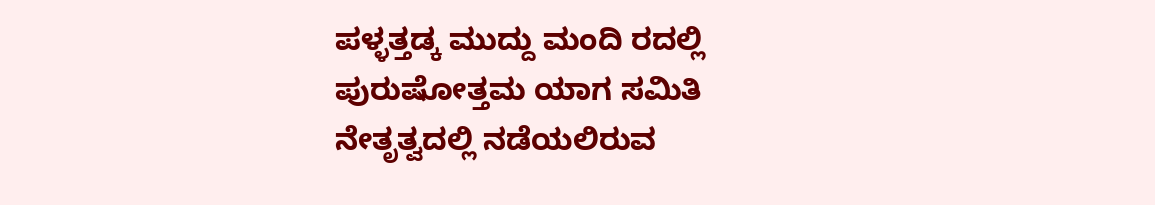ಪಳ್ಳತ್ತಡ್ಕ ಮುದ್ದು ಮಂದಿ ರದಲ್ಲಿ ಪುರುಷೋತ್ತಮ ಯಾಗ ಸಮಿತಿ ನೇತೃತ್ವದಲ್ಲಿ ನಡೆಯಲಿರುವ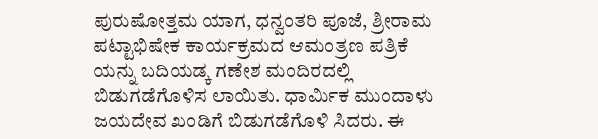ಪುರುಷೋತ್ತಮ ಯಾಗ, ಧನ್ವಂತರಿ ಪೂಜೆ, ಶ್ರೀರಾಮ ಪಟ್ಟಾಭಿಷೇಕ ಕಾರ್ಯಕ್ರಮದ ಆಮಂತ್ರಣ ಪತ್ರಿಕೆ ಯನ್ನು ಬದಿಯಡ್ಕ ಗಣೇಶ ಮಂದಿರದಲ್ಲಿ ಬಿಡುಗಡೆಗೊಳಿಸ ಲಾಯಿತು. ಧಾರ್ಮಿಕ ಮುಂದಾಳು ಜಯದೇವ ಖಂಡಿಗೆ ಬಿಡುಗಡೆಗೊಳಿ ಸಿದರು. ಈ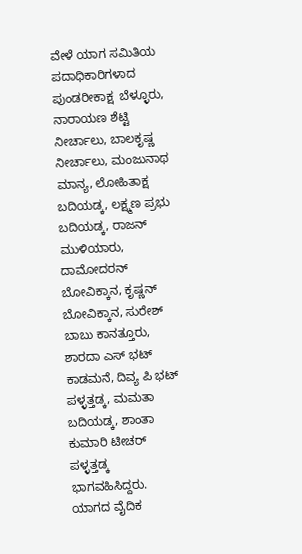ವೇಳೆ ಯಾಗ ಸಮಿತಿಯ ಪದಾಧಿಕಾರಿಗಳಾದ ಪುಂಡರೀಕಾಕ್ಷ  ಬೆಳ್ಳೂರು, ನಾರಾಯಣ ಶೆಟ್ಟಿ ನೀರ್ಚಾಲು, ಬಾಲಕೃಷ್ಣ ನೀರ್ಚಾಲು, ಮಂಜುನಾಥ ಮಾನ್ಯ, ಲೋಹಿತಾಕ್ಷ ಬದಿಯಡ್ಕ, ಲಕ್ಷ್ಮಣ ಪ್ರಭು ಬದಿಯಡ್ಕ, ರಾಜನ್ ಮುಳಿಯಾರು, ದಾಮೋದರನ್ ಬೋವಿಕ್ಕಾನ, ಕೃಷ್ಣನ್ ಬೋವಿಕ್ಕಾನ, ಸುರೇಶ್ ಬಾಬು ಕಾನತ್ತೂರು, ಶಾರದಾ ಎಸ್ ಭಟ್ ಕಾಡಮನೆ, ದಿವ್ಯ ಪಿ ಭಟ್ ಪಳ್ಳತ್ತಡ್ಕ, ಮಮತಾ ಬದಿಯಡ್ಕ, ಶಾಂತಾ ಕುಮಾರಿ ಟೀಚರ್ ಪಳ್ಳತ್ತಡ್ಕ ಭಾಗವಹಿಸಿದ್ದರು. ಯಾಗದ ವೈದಿಕ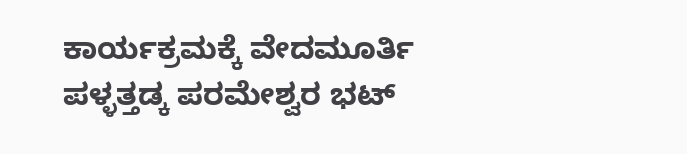ಕಾರ್ಯಕ್ರಮಕ್ಕೆ ವೇದಮೂರ್ತಿ ಪಳ್ಳತ್ತಡ್ಕ ಪರಮೇಶ್ವರ ಭಟ್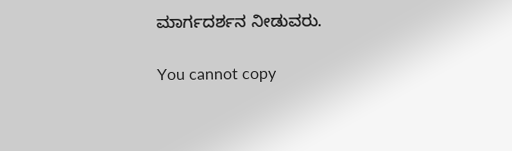ಮಾರ್ಗದರ್ಶನ ನೀಡುವರು.

You cannot copy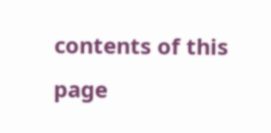contents of this page